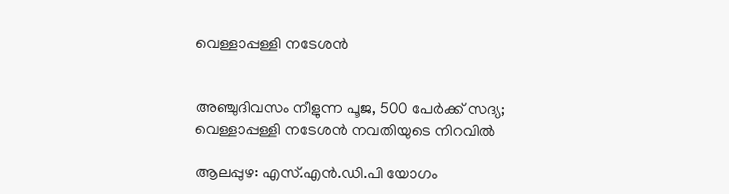വെള്ളാപ്പള്ളി നടേശൻ


അഞ്ചുദിവസം നീളുന്ന പൂജ, 500 പേർക്ക് സദ്യ; വെള്ളാപ്പള്ളി നടേശൻ നവതിയുടെ നിറവിൽ

ആലപ്പുഴ: എസ്.എൻ.ഡി.പി യോഗം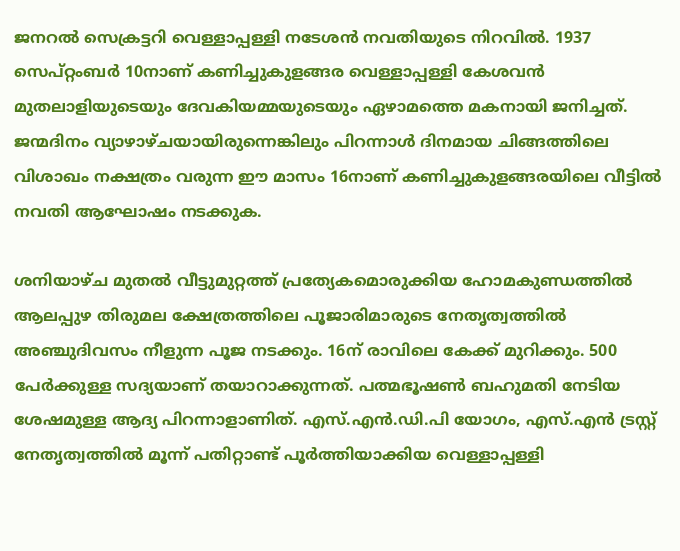ജനറൽ സെക്രട്ടറി വെള്ളാപ്പള്ളി നടേശൻ നവതിയുടെ നിറവിൽ. 1937 സെപ്റ്റംബർ 10നാണ് കണിച്ചുകുളങ്ങര വെള്ളാപ്പള്ളി കേശവൻ മുതലാളിയുടെയും ദേവകിയമ്മയുടെയും ഏഴാമത്തെ മകനായി ജനിച്ചത്. ജന്മദിനം വ്യാഴാഴ്ചയായിരുന്നെങ്കിലും പിറന്നാൾ ദിനമായ ചിങ്ങത്തിലെ വിശാഖം നക്ഷത്രം വരുന്ന ഈ മാസം 16നാണ് കണിച്ചുകുളങ്ങരയിലെ വീട്ടിൽ നവതി ആഘോഷം നടക്കുക.

ശനിയാഴ്ച മുതൽ വീട്ടുമുറ്റത്ത് പ്രത്യേകമൊരുക്കിയ ഹോമകുണ്ഡത്തിൽ ആലപ്പുഴ തിരുമല ക്ഷേത്രത്തിലെ പൂജാരിമാരുടെ നേതൃത്വത്തിൽ അഞ്ചുദിവസം നീളുന്ന പൂജ നടക്കും. 16ന് രാവിലെ കേക്ക് മുറിക്കും. 500 പേർക്കുള്ള സദ്യയാണ് തയാറാക്കുന്നത്. പത്മഭൂഷൺ ബഹുമതി നേടിയ ശേഷമുള്ള ആദ്യ പിറന്നാളാണിത്. എസ്.എൻ.ഡി.പി യോഗം, എസ്.എൻ ട്രസ്റ്റ് നേതൃത്വത്തിൽ മൂന്ന് പതിറ്റാണ്ട് പൂർത്തിയാക്കിയ വെള്ളാപ്പള്ളി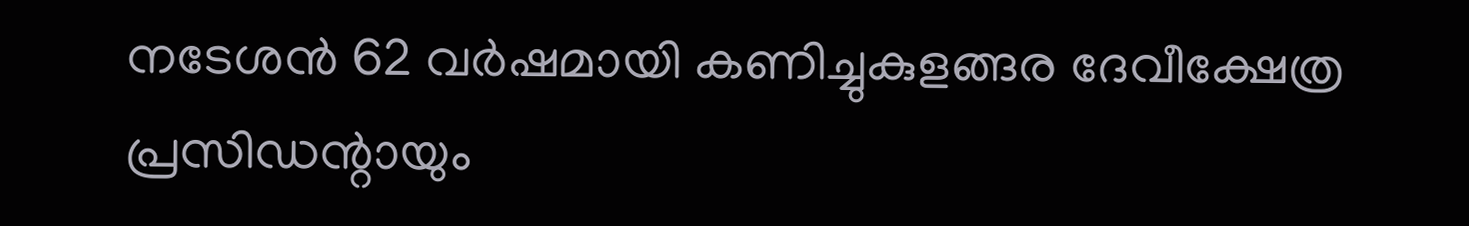നടേശൻ 62 വർഷമായി കണിച്ചുകുളങ്ങര ദേവീക്ഷേത്ര പ്രസിഡന്റായും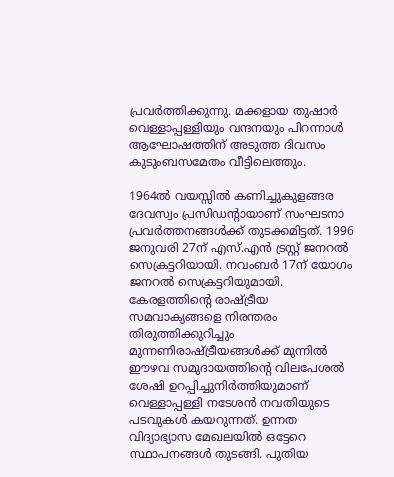പ്രവർത്തിക്കുന്നു. മക്കളായ തുഷാർ വെള്ളാപ്പള്ളിയും വന്ദനയും പിറന്നാൾ ആഘോഷത്തിന് അടുത്ത ദിവസം കുടുംബസമേതം വീട്ടിലെത്തും.

1964ൽ വയസ്സിൽ കണിച്ചുകുളങ്ങര ദേവസ്വം പ്രസിഡന്‍റായാണ് സംഘടനാ പ്രവർത്തനങ്ങൾക്ക് തുടക്കമിട്ടത്. 1996 ജനുവരി 27ന് എസ്.എൻ ട്രസ്റ്റ് ജനറൽ സെക്രട്ടറിയായി. നവംബർ 17ന് യോഗം ജനറൽ സെക്രട്ടറിയുമായി. കേരളത്തിന്റെ രാഷ്ട്രീയ സമവാക്യങ്ങളെ നിരന്തരം തിരുത്തിക്കുറിച്ചും മുന്നണിരാഷ്ട്രീയങ്ങൾക്ക് മുന്നിൽ ഈഴവ സമുദായത്തിന്റെ വിലപേശൽ ശേഷി ഉറപ്പിച്ചുനിർത്തിയുമാണ് വെള്ളാപ്പള്ളി നടേശൻ നവതിയുടെ പടവുകൾ കയറുന്നത്. ഉന്നത വിദ്യാഭ്യാസ മേഖലയിൽ ഒട്ടേറെ സ്ഥാപനങ്ങൾ തുടങ്ങി. പുതിയ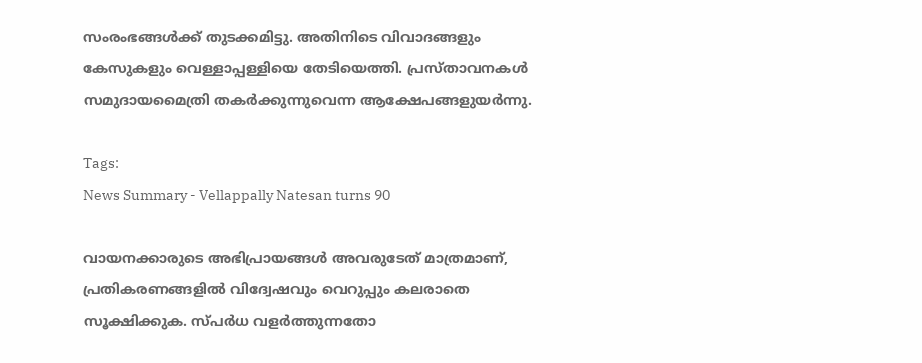സംരംഭങ്ങൾക്ക് തുടക്കമിട്ടു. അതിനിടെ വിവാദങ്ങളും കേസുകളും വെള്ളാപ്പള്ളിയെ തേടിയെത്തി. പ്രസ്താവനകൾ സമുദായമൈത്രി തകർക്കുന്നുവെന്ന ആക്ഷേപങ്ങളുയർന്നു.

Tags:
News Summary - Vellappally Natesan turns 90

വായനക്കാരുടെ അഭിപ്രായങ്ങള്‍ അവരുടേത് മാത്രമാണ്, പ്രതികരണങ്ങളിൽ വിദ്വേഷവും വെറുപ്പും കലരാതെ സൂക്ഷിക്കുക. സ്പർധ വളർത്തുന്നതോ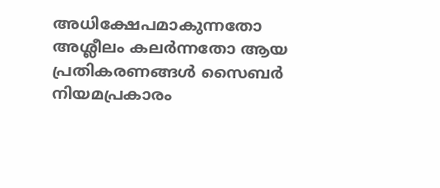അധിക്ഷേപമാകുന്നതോ അശ്ലീലം കലർന്നതോ ആയ പ്രതികരണങ്ങൾ സൈബർ നിയമപ്രകാരം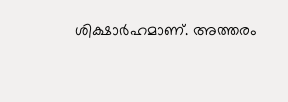ശിക്ഷാർഹമാണ്. അത്തരം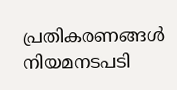പ്രതികരണങ്ങൾ നിയമനടപടി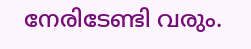നേരിടേണ്ടി വരും.